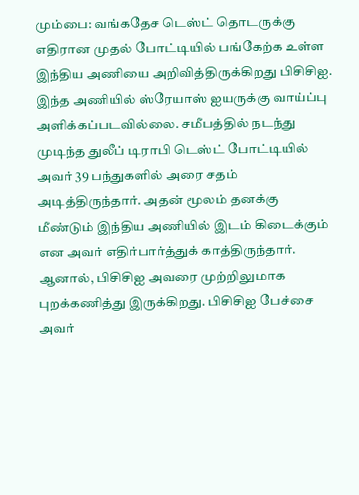மும்பை: வங்கதேச டெஸ்ட் தொடருக்கு எதிரான முதல் போட்டியில் பங்கேற்க உள்ள இந்திய அணியை அறிவித்திருக்கிறது பிசிசிஐ. இந்த அணியில் ஸ்ரேயாஸ் ஐயருக்கு வாய்ப்பு அளிக்கப்படவில்லை. சமீபத்தில் நடந்து முடிந்த துலீப் டிராபி டெஸ்ட் போட்டியில் அவர் 39 பந்துகளில் அரை சதம் அடித்திருந்தார். அதன் மூலம் தனக்கு மீண்டும் இந்திய அணியில் இடம் கிடைக்கும் என அவர் எதிர்பார்த்துக் காத்திருந்தார்.
ஆனால், பிசிசிஐ அவரை முற்றிலுமாக புறக்கணித்து இருக்கிறது. பிசிசிஐ பேச்சை அவர்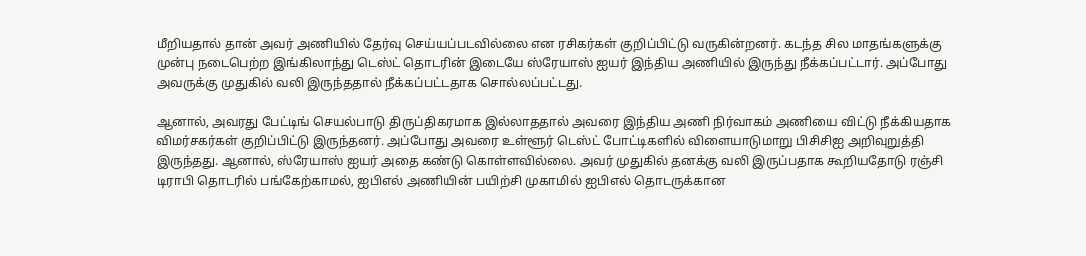மீறியதால் தான் அவர் அணியில் தேர்வு செய்யப்படவில்லை என ரசிகர்கள் குறிப்பிட்டு வருகின்றனர். கடந்த சில மாதங்களுக்கு முன்பு நடைபெற்ற இங்கிலாந்து டெஸ்ட் தொடரின் இடையே ஸ்ரேயாஸ் ஐயர் இந்திய அணியில் இருந்து நீக்கப்பட்டார். அப்போது அவருக்கு முதுகில் வலி இருந்ததால் நீக்கப்பட்டதாக சொல்லப்பட்டது.

ஆனால், அவரது பேட்டிங் செயல்பாடு திருப்திகரமாக இல்லாததால் அவரை இந்திய அணி நிர்வாகம் அணியை விட்டு நீக்கியதாக விமர்சகர்கள் குறிப்பிட்டு இருந்தனர். அப்போது அவரை உள்ளூர் டெஸ்ட் போட்டிகளில் விளையாடுமாறு பிசிசிஐ அறிவுறுத்தி இருந்தது. ஆனால், ஸ்ரேயாஸ் ஐயர் அதை கண்டு கொள்ளவில்லை. அவர் முதுகில் தனக்கு வலி இருப்பதாக கூறியதோடு ரஞ்சி டிராபி தொடரில் பங்கேற்காமல், ஐபிஎல் அணியின் பயிற்சி முகாமில் ஐபிஎல் தொடருக்கான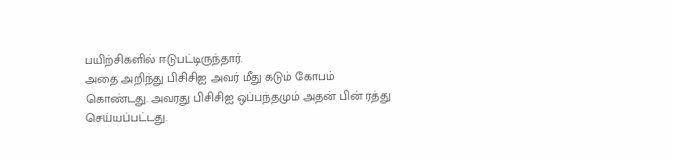பயிற்சிகளில் ஈடுபட்டிருந்தார்.
அதை அறிந்து பிசிசிஐ அவர் மீது கடும் கோபம் கொண்டது. அவரது பிசிசிஐ ஒப்பந்தமும் அதன் பின் ரத்து செய்யப்பட்டது.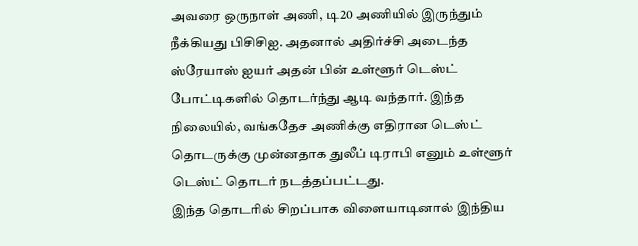அவரை ஒருநாள் அணி, டி20 அணியில் இருந்தும் நீக்கியது பிசிசிஐ. அதனால் அதிர்ச்சி அடைந்த ஸ்ரேயாஸ் ஐயர் அதன் பின் உள்ளூர் டெஸ்ட் போட்டிகளில் தொடர்ந்து ஆடி வந்தார். இந்த நிலையில், வங்கதேச அணிக்கு எதிரான டெஸ்ட் தொடருக்கு முன்னதாக துலீப் டிராபி எனும் உள்ளூர் டெஸ்ட் தொடர் நடத்தப்பட்டது.
இந்த தொடரில் சிறப்பாக விளையாடினால் இந்திய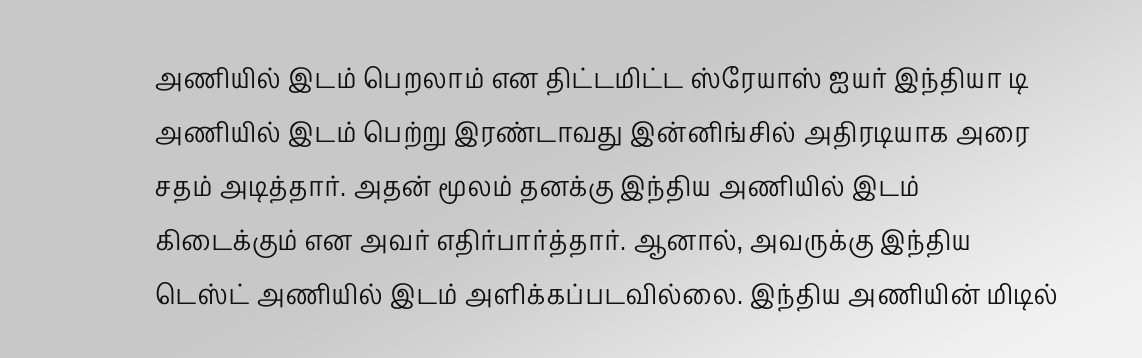அணியில் இடம் பெறலாம் என திட்டமிட்ட ஸ்ரேயாஸ் ஐயர் இந்தியா டி அணியில் இடம் பெற்று இரண்டாவது இன்னிங்சில் அதிரடியாக அரை சதம் அடித்தார். அதன் மூலம் தனக்கு இந்திய அணியில் இடம் கிடைக்கும் என அவர் எதிர்பார்த்தார். ஆனால், அவருக்கு இந்திய டெஸ்ட் அணியில் இடம் அளிக்கப்படவில்லை. இந்திய அணியின் மிடில்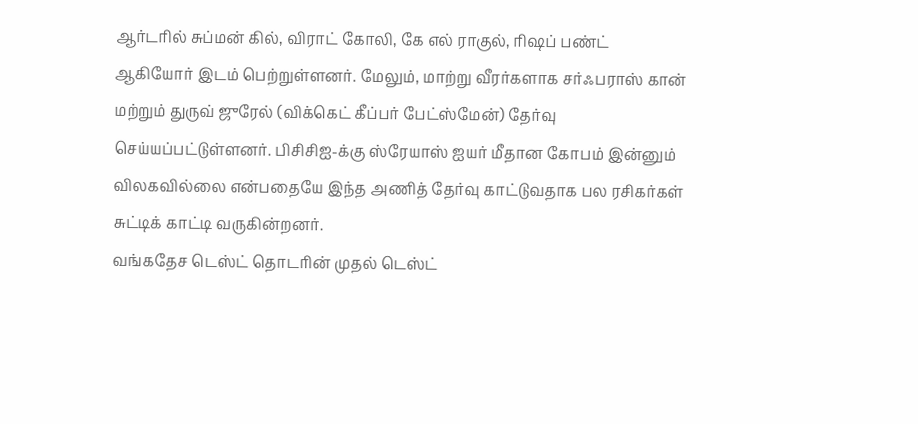ஆர்டரில் சுப்மன் கில், விராட் கோலி, கே எல் ராகுல், ரிஷப் பண்ட் ஆகியோர் இடம் பெற்றுள்ளனர். மேலும், மாற்று வீரர்களாக சர்ஃபராஸ் கான் மற்றும் துருவ் ஜுரேல் (விக்கெட் கீப்பர் பேட்ஸ்மேன்) தேர்வு செய்யப்பட்டுள்ளனர். பிசிசிஐ-க்கு ஸ்ரேயாஸ் ஐயர் மீதான கோபம் இன்னும் விலகவில்லை என்பதையே இந்த அணித் தேர்வு காட்டுவதாக பல ரசிகர்கள் சுட்டிக் காட்டி வருகின்றனர்.
வங்கதேச டெஸ்ட் தொடரின் முதல் டெஸ்ட்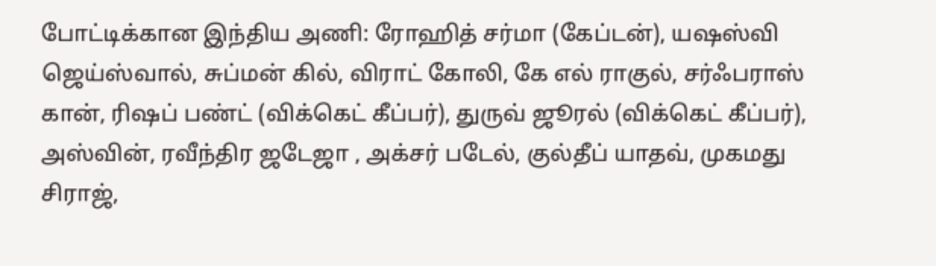போட்டிக்கான இந்திய அணி: ரோஹித் சர்மா (கேப்டன்), யஷஸ்வி ஜெய்ஸ்வால், சுப்மன் கில், விராட் கோலி, கே எல் ராகுல், சர்ஃபராஸ் கான், ரிஷப் பண்ட் (விக்கெட் கீப்பர்), துருவ் ஜூரல் (விக்கெட் கீப்பர்), அஸ்வின், ரவீந்திர ஜடேஜா , அக்சர் படேல், குல்தீப் யாதவ், முகமது சிராஜ்,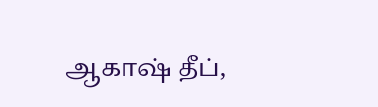ஆகாஷ் தீப்,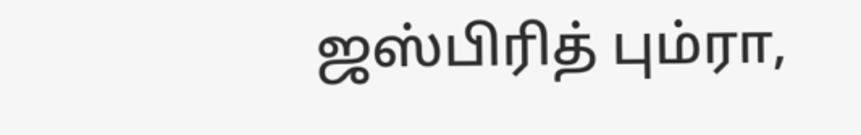ஜஸ்பிரித் பும்ரா,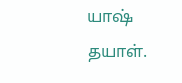யாஷ் தயாள்.